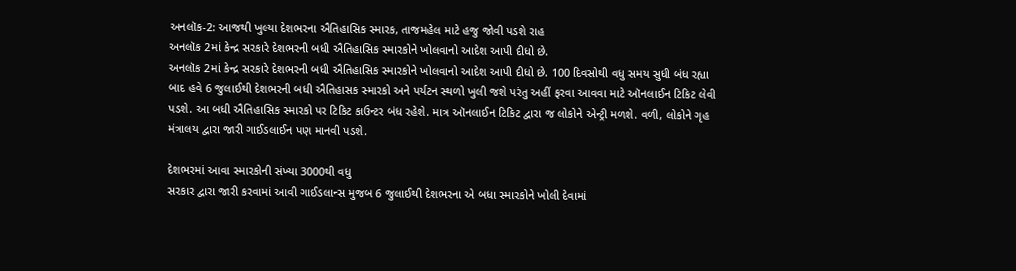અનલૉક-2: આજથી ખુલ્યા દેશભરના ઐતિહાસિક સ્મારક, તાજમહેલ માટે હજુ જોવી પડશે રાહ
અનલૉક 2માં કેન્દ્ર સરકારે દેશભરની બધી ઐતિહાસિક સ્મારકોને ખોલવાનો આદેશ આપી દીધો છે.
અનલૉક 2માં કેન્દ્ર સરકારે દેશભરની બધી ઐતિહાસિક સ્મારકોને ખોલવાનો આદેશ આપી દીધો છે. 100 દિવસોથી વધુ સમય સુધી બંધ રહ્યા બાદ હવે 6 જુલાઈથી દેશભરની બધી ઐતિહાસક સ્મારકો અને પર્યટન સ્થળો ખુલી જશે પરંતુ અહીં ફરવા આવવા માટે ઑનલાઈન ટિકિટ લેવી પડશે. આ બધી ઐતિહાસિક સ્મારકો પર ટિકિટ કાઉન્ટર બંધ રહેશે. માત્ર ઑનલાઈન ટિકિટ દ્વારા જ લોકોને એન્ટ્રી મળશે. વળી, લોકોને ગૃહ મંત્રાલય દ્વારા જારી ગાઈડલાઈન પણ માનવી પડશે.

દેશભરમાં આવા સ્મારકોની સંખ્યા 3000થી વધુ
સરકાર દ્વારા જારી કરવામાં આવી ગાઈડલાન્સ મુજબ 6 જુલાઈથી દેશભરના એ બધા સ્મારકોને ખોલી દેવામાં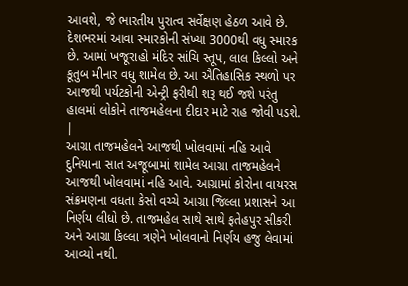આવશે, જે ભારતીય પુરાત્વ સર્વેક્ષણ હેઠળ આવે છે. દેશભરમાં આવા સ્મારકોની સંખ્યા 3000થી વધુ સ્મારક છે. આમાં ખજૂરાહો મંદિર સાંચિ સ્તૂપ, લાલ કિલ્લો અને કૂતુબ મીનાર વધુ શામેલ છે. આ ઐતિહાસિક સ્થળો પર આજથી પર્યટકોની એન્ટ્રી ફરીથી શરૂ થઈ જશે પરંતુ હાલમાં લોકોને તાજમહેલના દીદાર માટે રાહ જોવી પડશે.
|
આગ્રા તાજમહેલને આજથી ખોલવામાં નહિ આવે
દુનિયાના સાત અજૂબામાં શામેલ આગ્રા તાજમહેલને આજથી ખોલવામાં નહિ આવે. આગ્રામાં કોરોના વાયરસ સંક્રમણના વધતા કેસો વચ્ચે આગ્રા જિલ્લા પ્રશાસને આ નિર્ણય લીધો છે. તાજમહેલ સાથે સાથે ફતેહપુર સીકરી અને આગ્રા કિલ્લા ત્રણેને ખોલવાનો નિર્ણય હજુ લેવામાં આવ્યો નથી.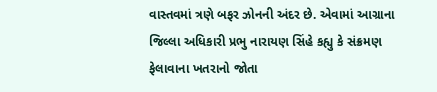વાસ્તવમાં ત્રણે બફર ઝોનની અંદર છે. એવામાં આગ્રાના જિલ્લા અધિકારી પ્રભુ નારાયણ સિંહે કહ્યુ કે સંક્રમણ ફેલાવાના ખતરાનો જોતા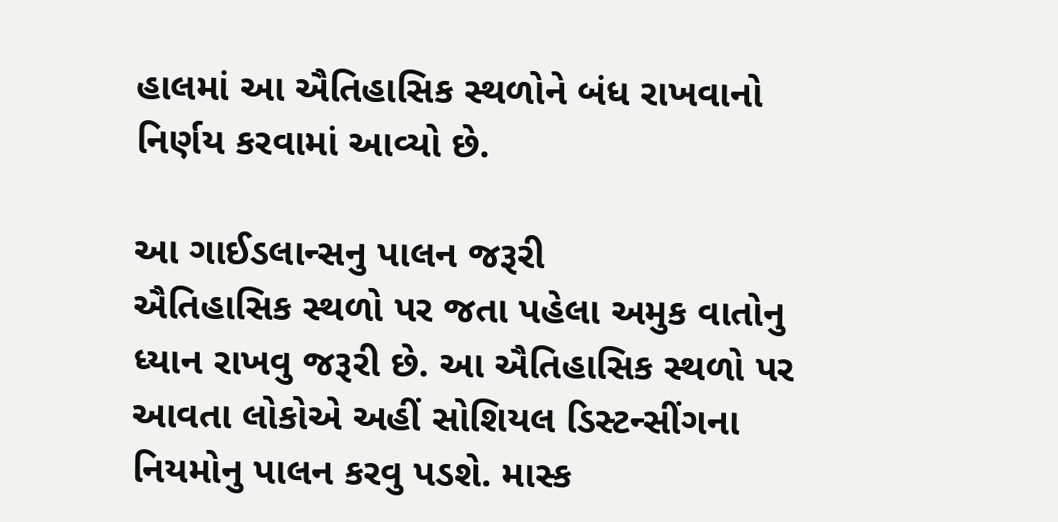હાલમાં આ ઐતિહાસિક સ્થળોને બંધ રાખવાનો નિર્ણય કરવામાં આવ્યો છે.

આ ગાઈડલાન્સનુ પાલન જરૂરી
ઐતિહાસિક સ્થળો પર જતા પહેલા અમુક વાતોનુ ધ્યાન રાખવુ જરૂરી છે. આ ઐતિહાસિક સ્થળો પર આવતા લોકોએ અહીં સોશિયલ ડિસ્ટન્સીંગના નિયમોનુ પાલન કરવુ પડશે. માસ્ક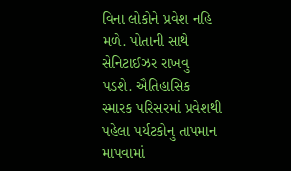વિના લોકોને પ્રવેશ નહિ મળે. પોતાની સાથે સેનિટાઈઝર રાખવુ પડશે. ઐતિહાસિક સ્મારક પરિસરમાં પ્રવેશથી પહેલા પર્યટકોનુ તાપમાન માપવામાં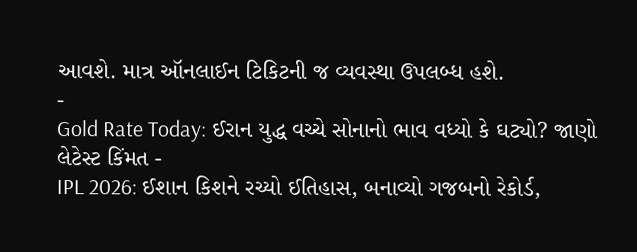આવશે. માત્ર ઑનલાઈન ટિકિટની જ વ્યવસ્થા ઉપલબ્ધ હશે.
-
Gold Rate Today: ઈરાન યુદ્ધ વચ્ચે સોનાનો ભાવ વધ્યો કે ઘટ્યો? જાણો લેટેસ્ટ કિંમત -
IPL 2026: ઈશાન કિશને રચ્યો ઈતિહાસ, બનાવ્યો ગજબનો રેકોર્ડ,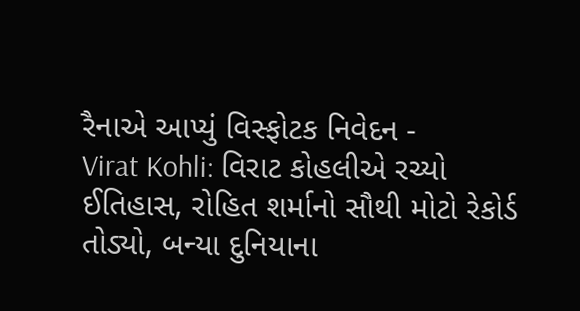રૈનાએ આપ્યું વિસ્ફોટક નિવેદન -
Virat Kohli: વિરાટ કોહલીએ રચ્યો ઈતિહાસ, રોહિત શર્માનો સૌથી મોટો રેકોર્ડ તોડ્યો, બન્યા દુનિયાના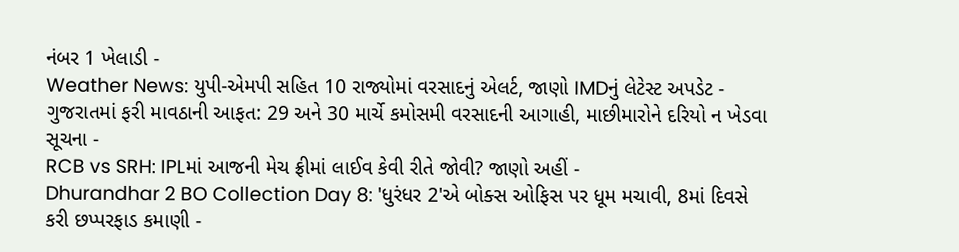નંબર 1 ખેલાડી -
Weather News: યુપી-એમપી સહિત 10 રાજ્યોમાં વરસાદનું એલર્ટ, જાણો IMDનું લેટેસ્ટ અપડેટ -
ગુજરાતમાં ફરી માવઠાની આફત: 29 અને 30 માર્ચે કમોસમી વરસાદની આગાહી, માછીમારોને દરિયો ન ખેડવા સૂચના -
RCB vs SRH: IPLમાં આજની મેચ ફ્રીમાં લાઈવ કેવી રીતે જોવી? જાણો અહીં -
Dhurandhar 2 BO Collection Day 8: 'ધુરંધર 2'એ બોક્સ ઓફિસ પર ધૂમ મચાવી, 8માં દિવસે કરી છપ્પરફાડ કમાણી -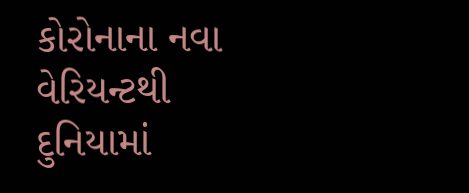કોરોનાના નવા વેરિયન્ટથી દુનિયામાં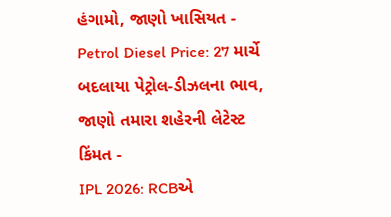હંગામો, જાણો ખાસિયત -
Petrol Diesel Price: 27 માર્ચે બદલાયા પેટ્રોલ-ડીઝલના ભાવ, જાણો તમારા શહેરની લેટેસ્ટ કિંમત -
IPL 2026: RCBએ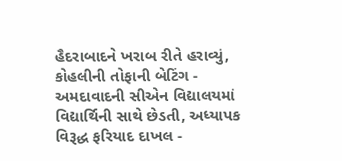હૈદરાબાદને ખરાબ રીતે હરાવ્યું, કોહલીની તોફાની બેટિંગ -
અમદાવાદની સીએન વિદ્યાલયમાં વિદ્યાર્થિની સાથે છેડતી, અધ્યાપક વિરૂદ્ધ ફરિયાદ દાખલ -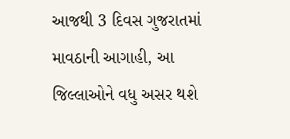આજથી 3 દિવસ ગુજરાતમાં માવઠાની આગાહી, આ જિલ્લાઓને વધુ અસર થશે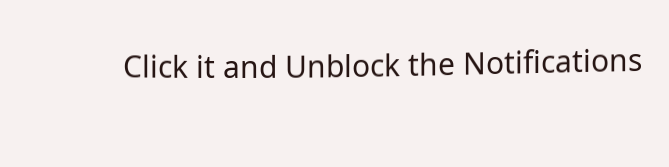Click it and Unblock the Notifications